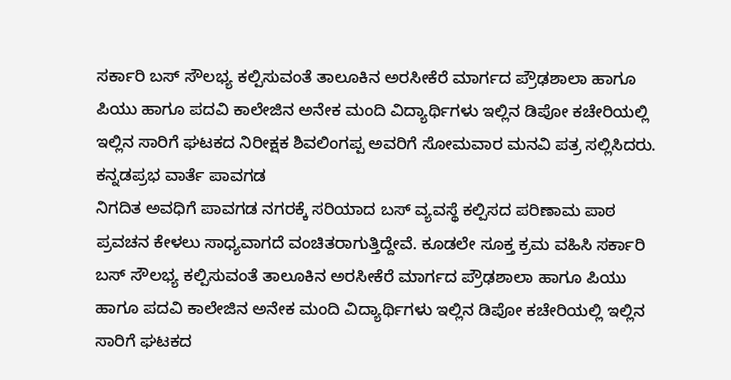ಸರ್ಕಾರಿ ಬಸ್ ಸೌಲಭ್ಯ ಕಲ್ಪಿಸುವಂತೆ ತಾಲೂಕಿನ ಅರಸೀಕೆರೆ ಮಾರ್ಗದ ಪ್ರೌಢಶಾಲಾ ಹಾಗೂ ಪಿಯು ಹಾಗೂ ಪದವಿ ಕಾಲೇಜಿನ ಅನೇಕ ಮಂದಿ ವಿದ್ಯಾರ್ಥಿಗಳು ಇಲ್ಲಿನ ಡಿಪೋ ಕಚೇರಿಯಲ್ಲಿ ಇಲ್ಲಿನ ಸಾರಿಗೆ ಘಟಕದ ನಿರೀಕ್ಷಕ ಶಿವಲಿಂಗಪ್ಪ ಅವರಿಗೆ ಸೋಮವಾರ ಮನವಿ ಪತ್ರ ಸಲ್ಲಿಸಿದರು.
ಕನ್ನಡಪ್ರಭ ವಾರ್ತೆ ಪಾವಗಡ
ನಿಗದಿತ ಅವಧಿಗೆ ಪಾವಗಡ ನಗರಕ್ಕೆ ಸರಿಯಾದ ಬಸ್ ವ್ಯವಸ್ಥೆ ಕಲ್ಪಿಸದ ಪರಿಣಾಮ ಪಾಠ ಪ್ರವಚನ ಕೇಳಲು ಸಾಧ್ಯವಾಗದೆ ವಂಚಿತರಾಗುತ್ತಿದ್ದೇವೆ. ಕೂಡಲೇ ಸೂಕ್ತ ಕ್ರಮ ವಹಿಸಿ ಸರ್ಕಾರಿ ಬಸ್ ಸೌಲಭ್ಯ ಕಲ್ಪಿಸುವಂತೆ ತಾಲೂಕಿನ ಅರಸೀಕೆರೆ ಮಾರ್ಗದ ಪ್ರೌಢಶಾಲಾ ಹಾಗೂ ಪಿಯು ಹಾಗೂ ಪದವಿ ಕಾಲೇಜಿನ ಅನೇಕ ಮಂದಿ ವಿದ್ಯಾರ್ಥಿಗಳು ಇಲ್ಲಿನ ಡಿಪೋ ಕಚೇರಿಯಲ್ಲಿ ಇಲ್ಲಿನ ಸಾರಿಗೆ ಘಟಕದ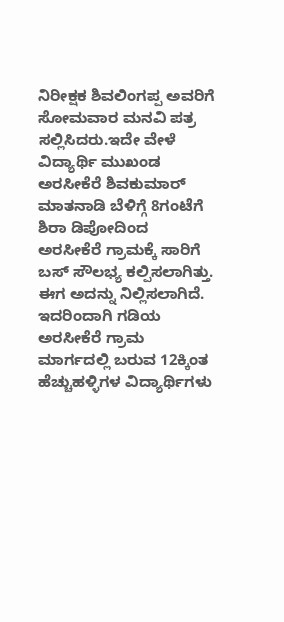ನಿರೀಕ್ಷಕ ಶಿವಲಿಂಗಪ್ಪ ಅವರಿಗೆ ಸೋಮವಾರ ಮನವಿ ಪತ್ರ ಸಲ್ಲಿಸಿದರು.ಇದೇ ವೇಳೆ ವಿದ್ಯಾರ್ಥಿ ಮುಖಂಡ ಅರಸೀಕೆರೆ ಶಿವಕುಮಾರ್ ಮಾತನಾಡಿ ಬೆಳಿಗ್ಗೆ 8ಗಂಟೆಗೆ ಶಿರಾ ಡಿಪೋದಿಂದ ಅರಸೀಕೆರೆ ಗ್ರಾಮಕ್ಕೆ ಸಾರಿಗೆ ಬಸ್ ಸೌಲಭ್ಯ ಕಲ್ಪಿಸಲಾಗಿತ್ತು. ಈಗ ಅದನ್ನು ನಿಲ್ಲಿಸಲಾಗಿದೆ. ಇದರಿಂದಾಗಿ ಗಡಿಯ ಅರಸೀಕೆರೆ ಗ್ರಾಮ ಮಾರ್ಗದಲ್ಲಿ ಬರುವ 12ಕ್ಕಿಂತ ಹೆಚ್ಚುಹಳ್ಳಿಗಳ ವಿದ್ಯಾರ್ಥಿಗಳು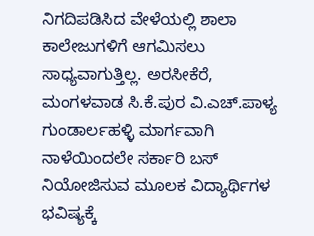ನಿಗದಿಪಡಿಸಿದ ವೇಳೆಯಲ್ಲಿ ಶಾಲಾ ಕಾಲೇಜುಗಳಿಗೆ ಆಗಮಿಸಲು ಸಾಧ್ಯವಾಗುತ್ತಿಲ್ಲ. ಅರಸೀಕೆರೆ, ಮಂಗಳವಾಡ ಸಿ.ಕೆ.ಪುರ ವಿ.ಎಚ್.ಪಾಳ್ಯ ಗುಂಡಾರ್ಲಹಳ್ಳಿ ಮಾರ್ಗವಾಗಿ ನಾಳೆಯಿಂದಲೇ ಸರ್ಕಾರಿ ಬಸ್ ನಿಯೋಜಿಸುವ ಮೂಲಕ ವಿದ್ಯಾರ್ಥಿಗಳ ಭವಿಷ್ಯಕ್ಕೆ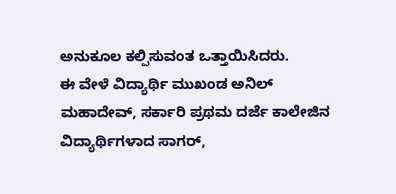ಅನುಕೂಲ ಕಲ್ಪಿಸುವಂತ ಒತ್ತಾಯಿಸಿದರು.
ಈ ವೇಳೆ ವಿದ್ಯಾರ್ಥಿ ಮುಖಂಡ ಅನಿಲ್ ಮಹಾದೇವ್, ಸರ್ಕಾರಿ ಪ್ರಥಮ ದರ್ಜೆ ಕಾಲೇಜಿನ ವಿದ್ಯಾರ್ಥಿಗಳಾದ ಸಾಗರ್,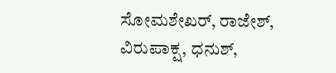ಸೋಮಶೇಖರ್, ರಾಜೇಶ್, ವಿರುಪಾಕ್ಷ, ಧನುಶ್,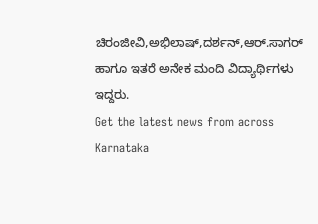ಚಿರಂಜೀವಿ,ಅಭಿಲಾಷ್,ದರ್ಶನ್,ಆರ್.ಸಾಗರ್ ಹಾಗೂ ಇತರೆ ಅನೇಕ ಮಂದಿ ವಿದ್ಯಾರ್ಥಿಗಳು ಇದ್ದರು.
Get the latest news from across Karnataka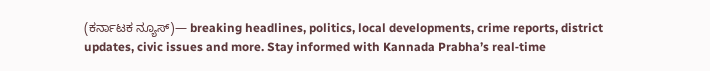(ಕರ್ನಾಟಕ ನ್ಯೂಸ್)— breaking headlines, politics, local developments, crime reports, district updates, civic issues and more. Stay informed with Kannada Prabha’s real‑time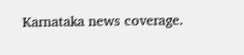Karnataka news coverage.